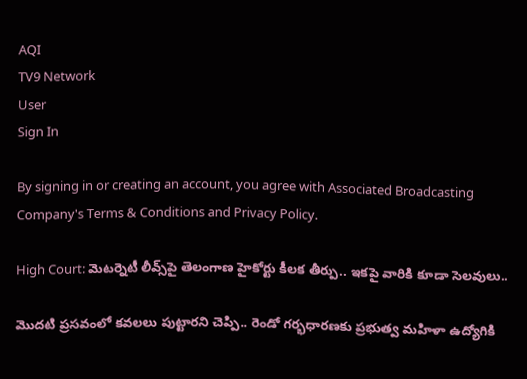AQI
TV9 Network
User
Sign In

By signing in or creating an account, you agree with Associated Broadcasting Company's Terms & Conditions and Privacy Policy.

High Court: మెటర్నెటీ లీవ్స్‌పై తెలంగాణ హైకోర్టు కీలక తీర్పు.. ఇకపై వారికి కూడా సెలవులు..

మొదటి ప్రసవంలో కవలలు పుట్టారని చెప్పి.. రెండో గర్భధారణకు ప్రభుత్వ మహిళా ఉద్యోగికి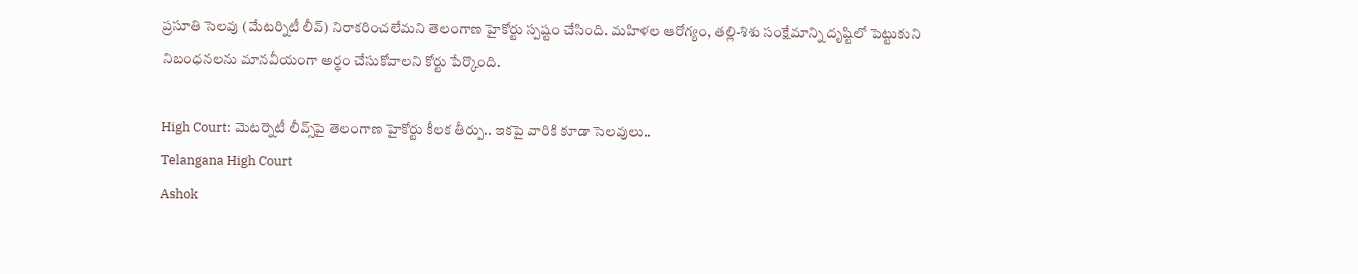ప్రసూతి సెలవు (మేటర్నిటీ లీవ్) నిరాకరించలేమని తెలంగాణ హైకోర్టు స్పష్టం చేసింది. మహిళల ఆరోగ్యం, తల్లి-శిశు సంక్షేమాన్ని దృష్టిలో పెట్టుకుని నిబంధనలను మానవీయంగా అర్థం చేసుకోవాలని కోర్టు పేర్కొంది.

High Court: మెటర్నెటీ లీవ్స్‌పై తెలంగాణ హైకోర్టు కీలక తీర్పు.. ఇకపై వారికి కూడా సెలవులు..
Telangana High Court
Ashok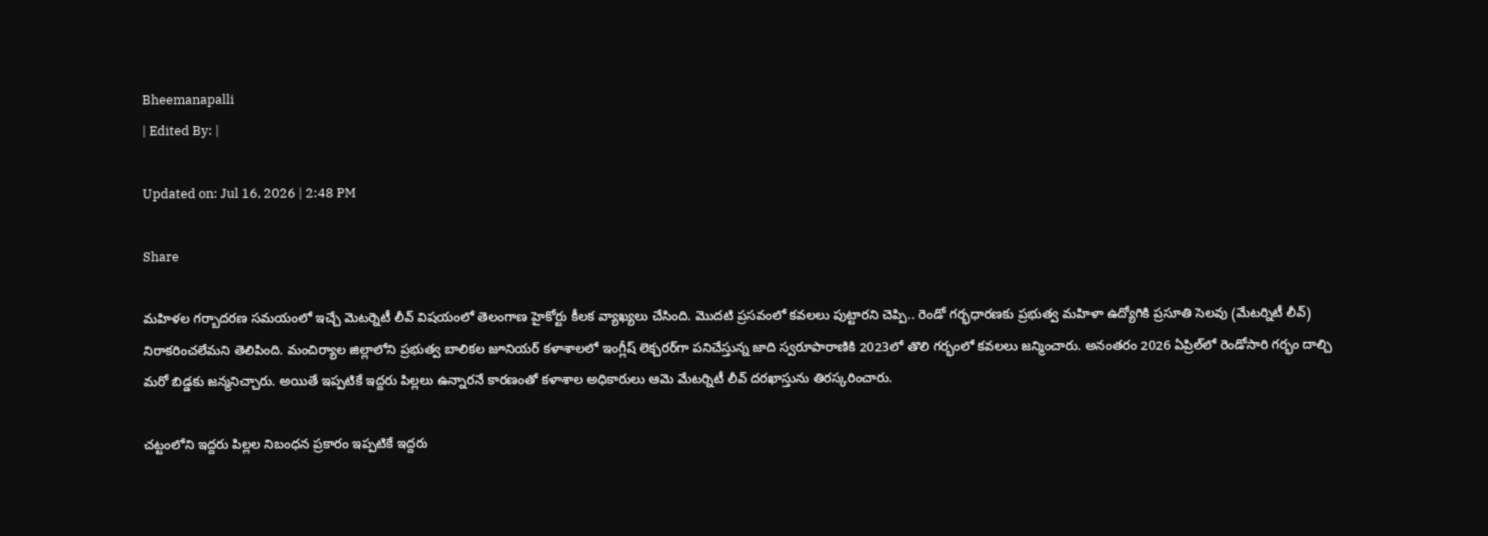Bheemanapalli
| Edited By: |

Updated on: Jul 16, 2026 | 2:48 PM

Share

మహిళల గర్బాదరణ సమయంలో ఇచ్చే మెటర్నెటీ లీవ్ విషయంలో తెలంగాణ హైకోర్టు కీలక వ్యాఖ్యలు చేసింది. మొదటి ప్రసవంలో కవలలు పుట్టారని చెప్పి.. రెండో గర్భధారణకు ప్రభుత్వ మహిళా ఉద్యోగికి ప్రసూతి సెలవు (మేటర్నిటీ లీవ్) నిరాకరించలేమని తెలిపింది. మంచిర్యాల జిల్లాలోని ప్రభుత్వ బాలికల జూనియర్ కళాశాలలో ఇంగ్లీష్ లెక్చరర్‌గా పనిచేస్తున్న జాది స్వరూపారాణికి 2023లో తొలి గర్భంలో కవలలు జన్మించారు. అనంతరం 2026 ఏప్రిల్‌లో రెండోసారి గర్భం దాల్చి మరో బిడ్డకు జన్మనిచ్చారు. అయితే ఇప్పటికే ఇద్దరు పిల్లలు ఉన్నారనే కారణంతో కళాశాల అధికారులు ఆమె మేటర్నిటీ లీవ్ దరఖాస్తును తిరస్కరించారు.

చట్టంలోని ఇద్దరు పిల్లల నిబంధన ప్రకారం ఇప్పటికే ఇద్దరు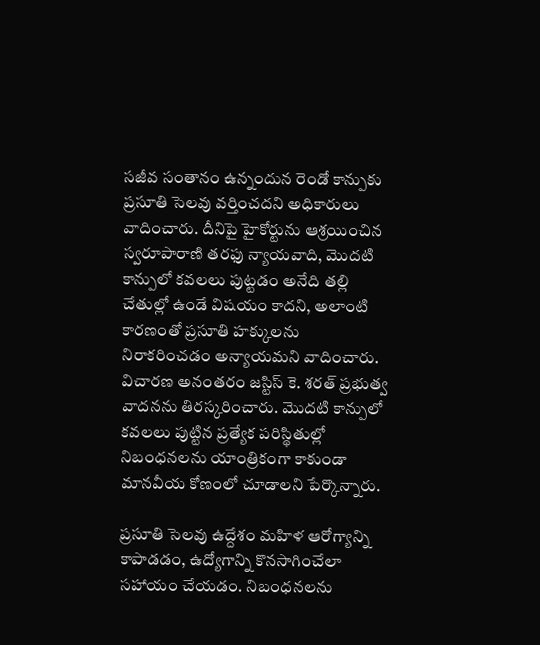సజీవ సంతానం ఉన్నందున రెండో కాన్పుకు ప్రసూతి సెలవు వర్తించదని అధికారులు వాదించారు. దీనిపై హైకోర్టును ఆశ్రయించిన స్వరూపారాణి తరఫు న్యాయవాది, మొదటి కాన్పులో కవలలు పుట్టడం అనేది తల్లి చేతుల్లో ఉండే విషయం కాదని, అలాంటి కారణంతో ప్రసూతి హక్కులను నిరాకరించడం అన్యాయమని వాదించారు. విచారణ అనంతరం జస్టిస్ కె. శరత్ ప్రభుత్వ వాదనను తిరస్కరించారు. మొదటి కాన్పులో కవలలు పుట్టిన ప్రత్యేక పరిస్థితుల్లో నిబంధనలను యాంత్రికంగా కాకుండా మానవీయ కోణంలో చూడాలని పేర్కొన్నారు.

ప్రసూతి సెలవు ఉద్దేశం మహిళ ఆరోగ్యాన్ని కాపాడడం, ఉద్యోగాన్ని కొనసాగించేలా సహాయం చేయడం. నిబంధనలను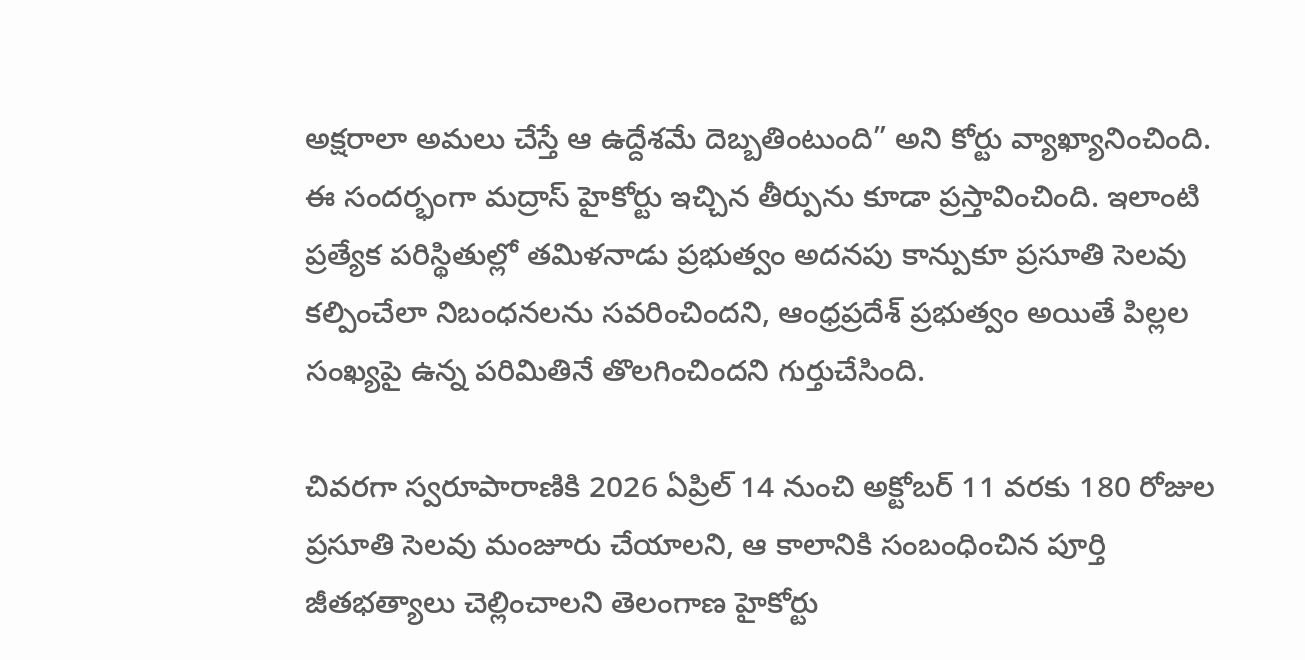అక్షరాలా అమలు చేస్తే ఆ ఉద్దేశమే దెబ్బతింటుంది” అని కోర్టు వ్యాఖ్యానించింది. ఈ సందర్భంగా మద్రాస్ హైకోర్టు ఇచ్చిన తీర్పును కూడా ప్రస్తావించింది. ఇలాంటి ప్రత్యేక పరిస్థితుల్లో తమిళనాడు ప్రభుత్వం అదనపు కాన్పుకూ ప్రసూతి సెలవు కల్పించేలా నిబంధనలను సవరించిందని, ఆంధ్రప్రదేశ్ ప్రభుత్వం అయితే పిల్లల సంఖ్యపై ఉన్న పరిమితినే తొలగించిందని గుర్తుచేసింది.

చివరగా స్వరూపారాణికి 2026 ఏప్రిల్ 14 నుంచి అక్టోబర్ 11 వరకు 180 రోజుల ప్రసూతి సెలవు మంజూరు చేయాలని, ఆ కాలానికి సంబంధించిన పూర్తి జీతభత్యాలు చెల్లించాలని తెలంగాణ హైకోర్టు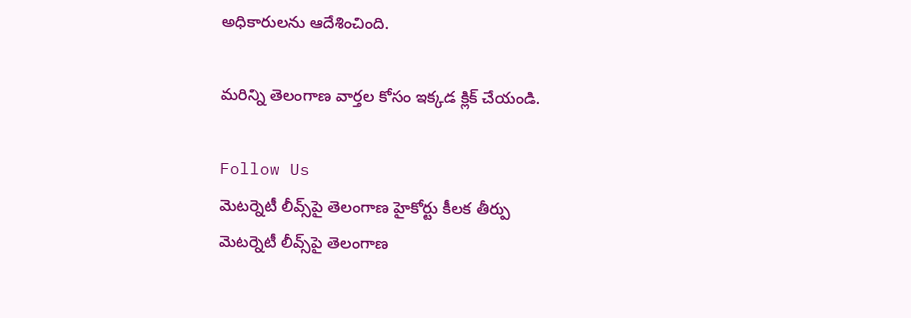అధికారులను ఆదేశించింది.

మరిన్ని తెలంగాణ వార్తల కోసం ఇక్కడ క్లిక్‌ చేయండి.

Follow Us
మెటర్నెటీ లీవ్స్‌పై తెలంగాణ హైకోర్టు కీలక తీర్పు
మెటర్నెటీ లీవ్స్‌పై తెలంగాణ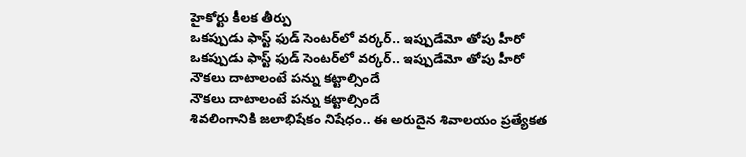హైకోర్టు కీలక తీర్పు
ఒకప్పుడు ఫాస్ట్ ఫుడ్ సెంటర్‌లో వర్కర్.. ఇప్పుడేమో తోపు హీరో
ఒకప్పుడు ఫాస్ట్ ఫుడ్ సెంటర్‌లో వర్కర్.. ఇప్పుడేమో తోపు హీరో
నౌకలు దాటాలంటే పన్ను కట్టాల్సిందే
నౌకలు దాటాలంటే పన్ను కట్టాల్సిందే
శివలింగానికి జలాభిషేకం నిషేధం.. ఈ అరుదైన శివాలయం ప్రత్యేకత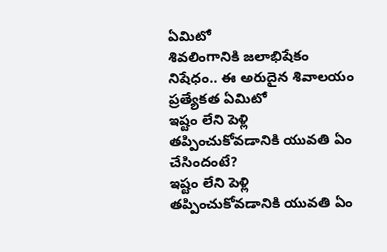ఏమిటో
శివలింగానికి జలాభిషేకం నిషేధం.. ఈ అరుదైన శివాలయం ప్రత్యేకత ఏమిటో
ఇష్టం లేని పెళ్లి తప్పించుకోవడానికి యువతి ఏం చేసిందంటే?
ఇష్టం లేని పెళ్లి తప్పించుకోవడానికి యువతి ఏం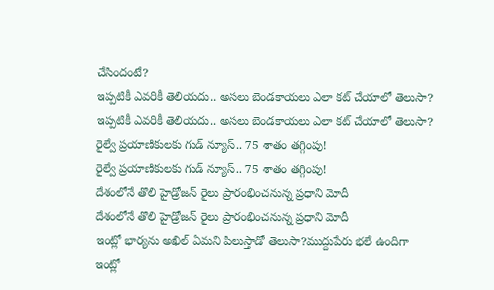చేసిందంటే?
ఇప్పటికీ ఎవరికీ తెలియదు.. అసలు బెండకాయలు ఎలా కట్ చేయాలో తెలుసా?
ఇప్పటికీ ఎవరికీ తెలియదు.. అసలు బెండకాయలు ఎలా కట్ చేయాలో తెలుసా?
రైల్వే ప్రయాణికులకు గుడ్ న్యూస్.. 75 శాతం తగ్గింపు!
రైల్వే ప్రయాణికులకు గుడ్ న్యూస్.. 75 శాతం తగ్గింపు!
దేశంలోనే తొలి హైడ్రోజన్ రైలు ప్రారంభించనున్న ప్రధాని మోదీ
దేశంలోనే తొలి హైడ్రోజన్ రైలు ప్రారంభించనున్న ప్రధాని మోదీ
ఇంట్లో భార్యను అఖిల్ ఏమని పిలుస్తాడో తెలుసా?ముద్దుపేరు భలే ఉందిగా
ఇంట్లో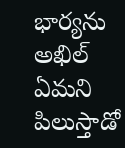భార్యను అఖిల్ ఏమని పిలుస్తాడో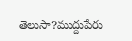తెలుసా?ముద్దుపేరు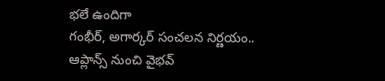భలే ఉందిగా
గంభీర్, అగార్కర్ సంచలన నిర్ణయం.. ఆప్లాన్స్ నుంచి వైభవ్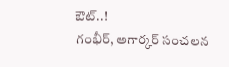ఔట్..!
గంభీర్, అగార్కర్ సంచలన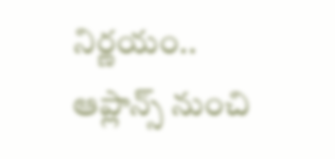నిర్ణయం.. ఆప్లాన్స్ నుంచి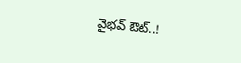వైభవ్ ఔట్..!